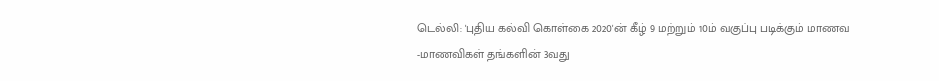டெல்லி: 'புதிய கல்வி கொள்கை 2020'ன் கீழ் 9 மற்றும் 10ம் வகுப்பு படிக்கும் மாணவ -மாணவிகள் தங்களின் 3வது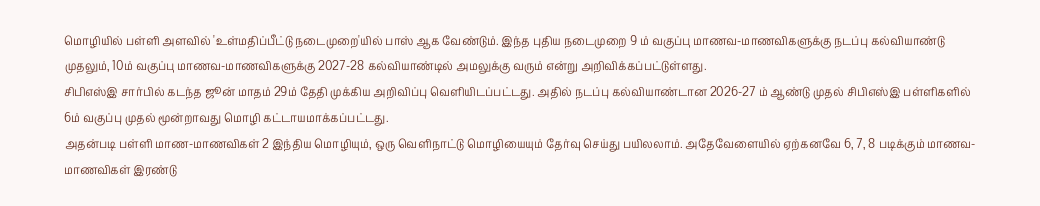மொழியில் பள்ளி அளவில் 'உள்மதிப்பீட்டு நடைமுறை'யில் பாஸ் ஆக வேண்டும். இந்த புதிய நடைமுறை 9 ம் வகுப்பு மாணவ-மாணவிகளுக்கு நடப்பு கல்வியாண்டு முதலும், 10ம் வகுப்பு மாணவ-மாணவிகளுக்கு 2027-28 கல்வியாண்டில் அமலுக்கு வரும் என்று அறிவிக்கப்பட்டுள்ளது.
சிபிஎஸ்இ சார்பில் கடந்த ஜூன் மாதம் 29ம் தேதி முக்கிய அறிவிப்பு வெளியிடப்பட்டது. அதில் நடப்பு கல்வியாண்டான 2026-27 ம் ஆண்டு முதல் சிபிஎஸ்இ பள்ளிகளில் 6ம் வகுப்பு முதல் மூன்றாவது மொழி கட்டாயமாக்கப்பட்டது.
அதன்படி பள்ளி மாண-மாணவிகள் 2 இந்திய மொழியும், ஒரு வெளிநாட்டு மொழியையும் தேர்வு செய்து பயிலலாம். அதேவேளையில் ஏற்கனவே 6, 7, 8 படிக்கும் மாணவ-மாணவிகள் இரண்டு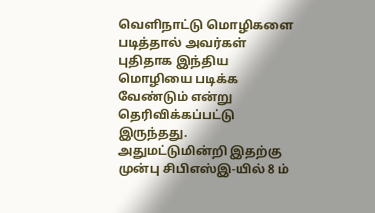வெளிநாட்டு மொழிகளை படித்தால் அவர்கள் புதிதாக இந்திய மொழியை படிக்க வேண்டும் என்று தெரிவிக்கப்பட்டு இருந்தது.
அதுமட்டுமின்றி இதற்கு முன்பு சிபிஎஸ்இ-யில் 8 ம்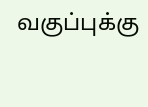வகுப்புக்கு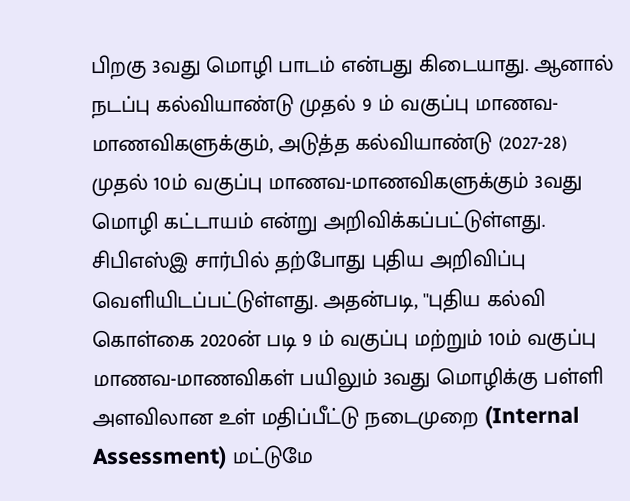பிறகு 3வது மொழி பாடம் என்பது கிடையாது. ஆனால் நடப்பு கல்வியாண்டு முதல் 9 ம் வகுப்பு மாணவ-மாணவிகளுக்கும், அடுத்த கல்வியாண்டு (2027-28) முதல் 10ம் வகுப்பு மாணவ-மாணவிகளுக்கும் 3வது மொழி கட்டாயம் என்று அறிவிக்கப்பட்டுள்ளது. சிபிஎஸ்இ சார்பில் தற்போது புதிய அறிவிப்பு வெளியிடப்பட்டுள்ளது. அதன்படி, ''புதிய கல்வி கொள்கை 2020ன் படி 9 ம் வகுப்பு மற்றும் 10ம் வகுப்பு மாணவ-மாணவிகள் பயிலும் 3வது மொழிக்கு பள்ளி அளவிலான உள் மதிப்பீட்டு நடைமுறை (Internal Assessment) மட்டுமே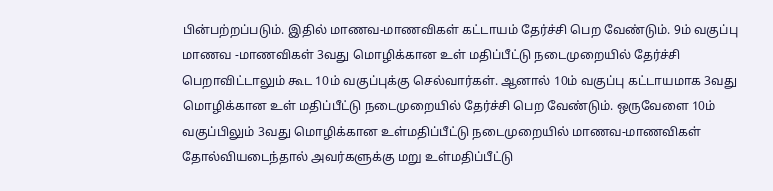பின்பற்றப்படும். இதில் மாணவ-மாணவிகள் கட்டாயம் தேர்ச்சி பெற வேண்டும். 9ம் வகுப்பு மாணவ -மாணவிகள் 3வது மொழிக்கான உள் மதிப்பீட்டு நடைமுறையில் தேர்ச்சி பெறாவிட்டாலும் கூட 10ம் வகுப்புக்கு செல்வார்கள். ஆனால் 10ம் வகுப்பு கட்டாயமாக 3வது மொழிக்கான உள் மதிப்பீட்டு நடைமுறையில் தேர்ச்சி பெற வேண்டும். ஒருவேளை 10ம் வகுப்பிலும் 3வது மொழிக்கான உள்மதிப்பீட்டு நடைமுறையில் மாணவ-மாணவிகள் தோல்வியடைந்தால் அவர்களுக்கு மறு உள்மதிப்பீட்டு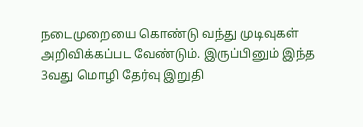நடைமுறையை கொண்டு வந்து முடிவுகள் அறிவிக்கப்பட வேண்டும். இருப்பினும் இந்த 3வது மொழி தேர்வு இறுதி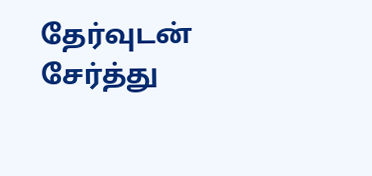தேர்வுடன் சேர்த்து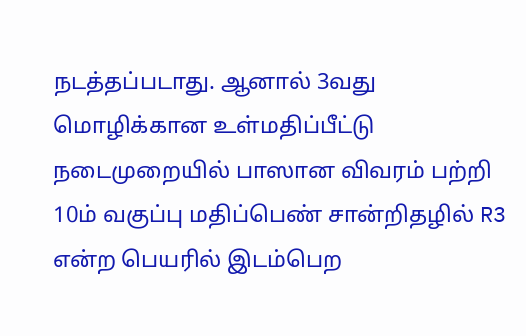நடத்தப்படாது. ஆனால் 3வது மொழிக்கான உள்மதிப்பீட்டு நடைமுறையில் பாஸான விவரம் பற்றி 10ம் வகுப்பு மதிப்பெண் சான்றிதழில் R3 என்ற பெயரில் இடம்பெற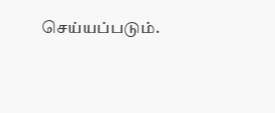செய்யப்படும்.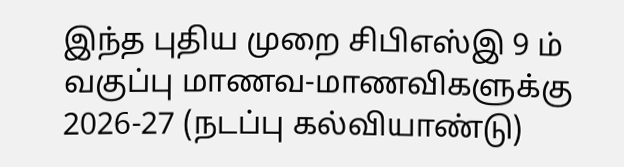இந்த புதிய முறை சிபிஎஸ்இ 9 ம் வகுப்பு மாணவ-மாணவிகளுக்கு 2026-27 (நடப்பு கல்வியாண்டு)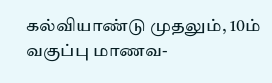கல்வியாண்டு முதலும், 10ம் வகுப்பு மாணவ-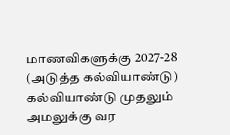மாணவிகளுக்கு 2027-28 (அடுத்த கல்வியாண்டு) கல்வியாண்டு முதலும் அமலுக்கு வர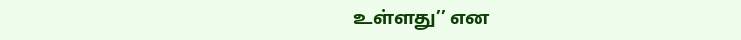உள்ளது’’ என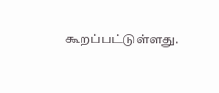கூறப்பட்டுள்ளது.